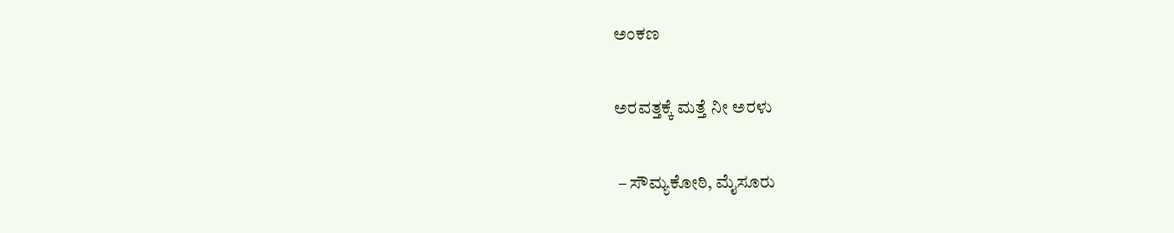ಅಂಕಣ

ಅರವತ್ತಕ್ಕೆ ಮತ್ತೆ ನೀ ಅರಳು

 – ಸೌಮ್ಯಕೋಠಿ, ಮೈಸೂರು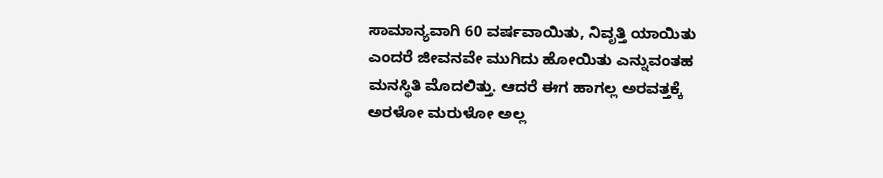ಸಾಮಾನ್ಯವಾಗಿ 60 ವರ್ಷವಾಯಿತು, ನಿವೃತ್ತಿ ಯಾಯಿತು ಎಂದರೆ ಜೀವನವೇ ಮುಗಿದು ಹೋಯಿತು ಎನ್ನುವಂತಹ ಮನಸ್ಥಿತಿ ಮೊದಲಿತ್ತು. ಆದರೆ ಈಗ ಹಾಗಲ್ಲ ಅರವತ್ತಕ್ಕೆ ಅರಳೋ ಮರುಳೋ ಅಲ್ಲ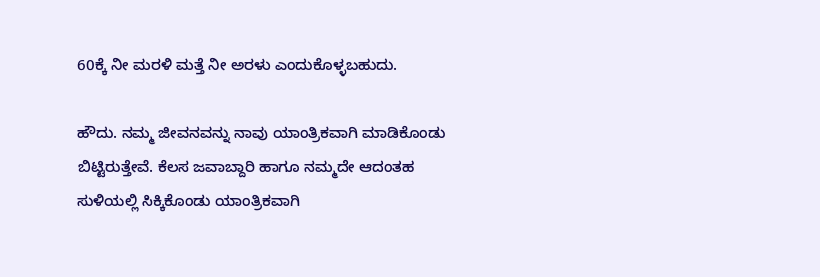60ಕ್ಕೆ ನೀ ಮರಳಿ ಮತ್ತೆ ನೀ ಅರಳು ಎಂದುಕೊಳ್ಳಬಹುದು.

ಹೌದು. ನಮ್ಮ ಜೀವನವನ್ನು ನಾವು ಯಾಂತ್ರಿಕವಾಗಿ ಮಾಡಿಕೊಂಡು ಬಿಟ್ಟಿರುತ್ತೇವೆ. ಕೆಲಸ ಜವಾಬ್ದಾರಿ ಹಾಗೂ ನಮ್ಮದೇ ಆದಂತಹ ಸುಳಿಯಲ್ಲಿ ಸಿಕ್ಕಿಕೊಂಡು ಯಾಂತ್ರಿಕವಾಗಿ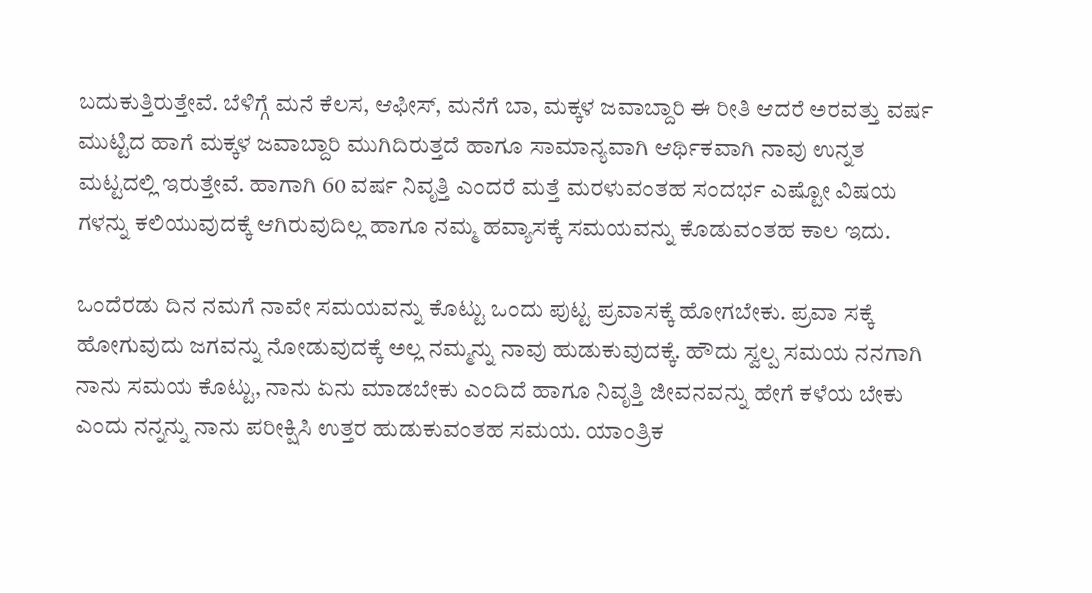ಬದುಕುತ್ತಿರುತ್ತೇವೆ. ಬೆಳಿಗ್ಗೆ ಮನೆ ಕೆಲಸ, ಆಫೀಸ್, ಮನೆಗೆ ಬಾ, ಮಕ್ಕಳ ಜವಾಬ್ದಾರಿ ಈ ರೀತಿ ಆದರೆ ಅರವತ್ತು ವರ್ಷ ಮುಟ್ಟಿದ ಹಾಗೆ ಮಕ್ಕಳ ಜವಾಬ್ದಾರಿ ಮುಗಿದಿರುತ್ತದೆ ಹಾಗೂ ಸಾಮಾನ್ಯವಾಗಿ ಆರ್ಥಿಕವಾಗಿ ನಾವು ಉನ್ನತ ಮಟ್ಟದಲ್ಲಿ ಇರುತ್ತೇವೆ. ಹಾಗಾಗಿ 60 ವರ್ಷ ನಿವೃತ್ತಿ ಎಂದರೆ ಮತ್ತೆ ಮರಳುವಂತಹ ಸಂದರ್ಭ ಎಷ್ಟೋ ವಿಷಯ ಗಳನ್ನು ಕಲಿಯುವುದಕ್ಕೆ ಆಗಿರುವುದಿಲ್ಲ ಹಾಗೂ ನಮ್ಮ ಹವ್ಯಾಸಕ್ಕೆ ಸಮಯವನ್ನು ಕೊಡುವಂತಹ ಕಾಲ ಇದು.

ಒಂದೆರಡು ದಿನ ನಮಗೆ ನಾವೇ ಸಮಯವನ್ನು ಕೊಟ್ಟು ಒಂದು ಪುಟ್ಟ ಪ್ರವಾಸಕ್ಕೆ ಹೋಗಬೇಕು. ಪ್ರವಾ ಸಕ್ಕೆ ಹೋಗುವುದು ಜಗವನ್ನು ನೋಡುವುದಕ್ಕೆ ಅಲ್ಲ ನಮ್ಮನ್ನು ನಾವು ಹುಡುಕುವುದಕ್ಕೆ. ಹೌದು ಸ್ವಲ್ಪ ಸಮಯ ನನಗಾಗಿ ನಾನು ಸಮಯ ಕೊಟ್ಟು, ನಾನು ಏನು ಮಾಡಬೇಕು ಎಂದಿದೆ ಹಾಗೂ ನಿವೃತ್ತಿ ಜೀವನವನ್ನು ಹೇಗೆ ಕಳೆಯ ಬೇಕು ಎಂದು ನನ್ನನ್ನು ನಾನು ಪರೀಕ್ಷಿಸಿ ಉತ್ತರ ಹುಡುಕುವಂತಹ ಸಮಯ. ಯಾಂತ್ರಿಕ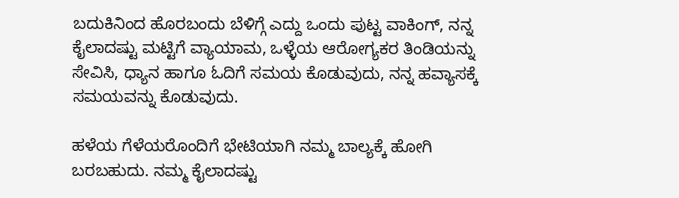ಬದುಕಿನಿಂದ ಹೊರಬಂದು ಬೆಳಿಗ್ಗೆ ಎದ್ದು ಒಂದು ಪುಟ್ಟ ವಾಕಿಂಗ್, ನನ್ನ ಕೈಲಾದಷ್ಟು ಮಟ್ಟಿಗೆ ವ್ಯಾಯಾಮ, ಒಳ್ಳೆಯ ಆರೋಗ್ಯಕರ ತಿಂಡಿಯನ್ನು ಸೇವಿಸಿ, ಧ್ಯಾನ ಹಾಗೂ ಓದಿಗೆ ಸಮಯ ಕೊಡುವುದು, ನನ್ನ ಹವ್ಯಾಸಕ್ಕೆ ಸಮಯವನ್ನು ಕೊಡುವುದು.

ಹಳೆಯ ಗೆಳೆಯರೊಂದಿಗೆ ಭೇಟಿಯಾಗಿ ನಮ್ಮ ಬಾಲ್ಯಕ್ಕೆ ಹೋಗಿ ಬರಬಹುದು. ನಮ್ಮ ಕೈಲಾದಷ್ಟು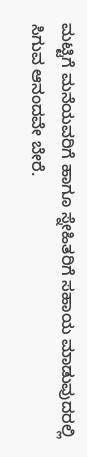ಮಟ್ಟಿಗೆ ಮನೆಯವರಿಗೆ ಹಾಗೂ ಸ್ನೇಹಿತರಿಗೆ ಸಹಾಯ ಮಾಡುವುದರಲ್ಲಿ ಸಿಗುವ ಆನಂದವೇ ಬೇರೆ.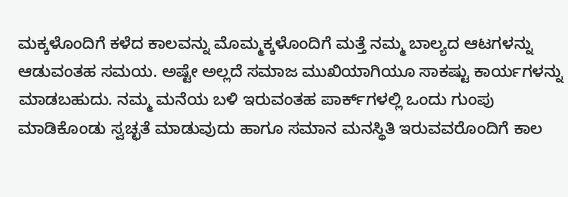ಮಕ್ಕಳೊಂದಿಗೆ ಕಳೆದ ಕಾಲವನ್ನು ಮೊಮ್ಮಕ್ಕಳೊಂದಿಗೆ ಮತ್ತೆ ನಮ್ಮ ಬಾಲ್ಯದ ಆಟಗಳನ್ನು ಆಡುವಂತಹ ಸಮಯ. ಅಷ್ಟೇ ಅಲ್ಲದೆ ಸಮಾಜ ಮುಖಿಯಾಗಿಯೂ ಸಾಕಷ್ಟು ಕಾರ್ಯಗಳನ್ನು ಮಾಡಬಹುದು. ನಮ್ಮ ಮನೆಯ ಬಳಿ ಇರುವಂತಹ ಪಾರ್ಕ್‌ಗಳಲ್ಲಿ ಒಂದು ಗುಂಪು ಮಾಡಿಕೊಂಡು ಸ್ವಚ್ಛತೆ ಮಾಡುವುದು ಹಾಗೂ ಸಮಾನ ಮನಸ್ಥಿತಿ ಇರುವವರೊಂದಿಗೆ ಕಾಲ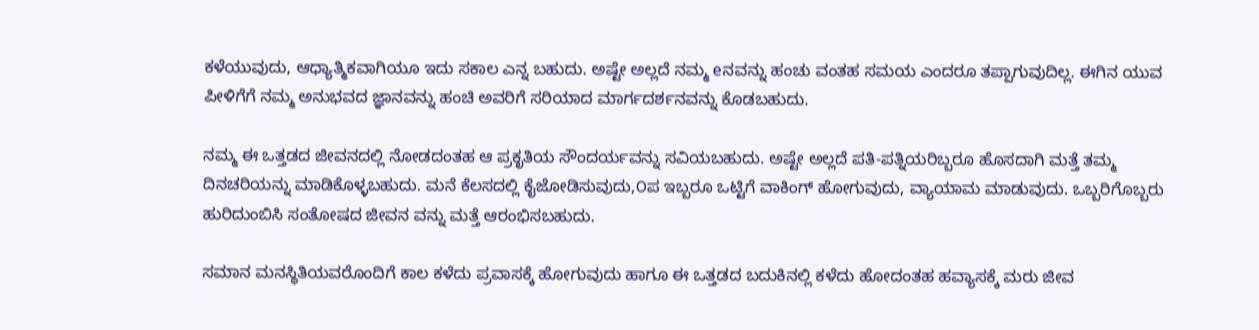ಕಳೆಯುವುದು, ಆಧ್ಯಾತ್ಮಿಕವಾಗಿಯೂ ಇದು ಸಕಾಲ ಎನ್ನ ಬಹುದು. ಅಷ್ಟೇ ಅಲ್ಲದೆ ನಮ್ಮ eನವನ್ನು ಹಂಚು ವಂತಹ ಸಮಯ ಎಂದರೂ ತಪ್ಪಾಗುವುದಿಲ್ಲ. ಈಗಿನ ಯುವ ಪೀಳಿಗೆಗೆ ನಮ್ಮ ಅನುಭವದ ಜ್ಞಾನವನ್ನು ಹಂಚಿ ಅವರಿಗೆ ಸರಿಯಾದ ಮಾರ್ಗದರ್ಶನವನ್ನು ಕೊಡಬಹುದು.

ನಮ್ಮ ಈ ಒತ್ತಡದ ಜೀವನದಲ್ಲಿ ನೋಡದಂತಹ ಆ ಪ್ರಕೃತಿಯ ಸೌಂದರ್ಯವನ್ನು ಸವಿಯಬಹುದು. ಅಷ್ಟೇ ಅಲ್ಲದೆ ಪತಿ-ಪತ್ನಿಯರಿಬ್ಬರೂ ಹೊಸದಾಗಿ ಮತ್ತೆ ತಮ್ಮ ದಿನಚರಿಯನ್ನು ಮಾಡಿಕೊಳ್ಳಬಹುದು. ಮನೆ ಕೆಲಸದಲ್ಲಿ ಕೈಜೋಡಿಸುವುದು,೦ಪ ಇಬ್ಬರೂ ಒಟ್ಟಿಗೆ ವಾಕಿಂಗ್ ಹೋಗುವುದು, ವ್ಯಾಯಾಮ ಮಾಡುವುದು. ಒಬ್ಬರಿಗೊಬ್ಬರು ಹುರಿದುಂಬಿಸಿ ಸಂತೋಷದ ಜೀವನ ವನ್ನು ಮತ್ತೆ ಆರಂಭಿಸಬಹುದು.

ಸಮಾನ ಮನಸ್ಥಿತಿಯವರೊಂದಿಗೆ ಕಾಲ ಕಳೆದು ಪ್ರವಾಸಕ್ಕೆ ಹೋಗುವುದು ಹಾಗೂ ಈ ಒತ್ತಡದ ಬದುಕಿನಲ್ಲಿ ಕಳೆದು ಹೋದಂತಹ ಹವ್ಯಾಸಕ್ಕೆ ಮರು ಜೀವ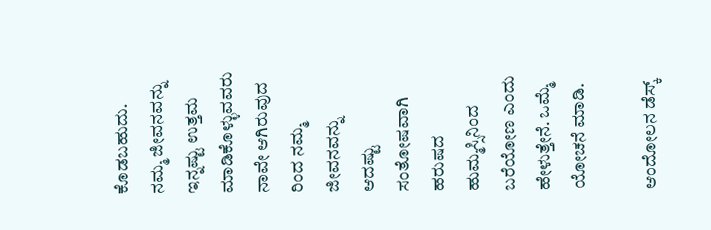ಕೊಡಬಹುದು. ನಮ್ಮ ಜೀವನವನ್ನು ಇನ್ನಷ್ಟು ಉತ್ತಮ ಮಾಡಿಕೊಳ್ಳುವವರು ನಾವೇ ಆಗಿರುವುದ ರಿಂದ ನಮ್ಮ ಜೀವನವನ್ನು ಆದಷ್ಟು ಸಂತೋಷವಾಗಿ ಹರುಷದ ಹುಮ್ಮಸ್ಸಿನಿಂದ ಬರೆಯೋಣ ಎಂದು ಹೇಳುತ್ತೇನೆ. ಒಮ್ಮೆ ಯೋಚನೆ ಮಾಡಿ.

ಆಂದೋಲನ ಡೆಸ್ಕ್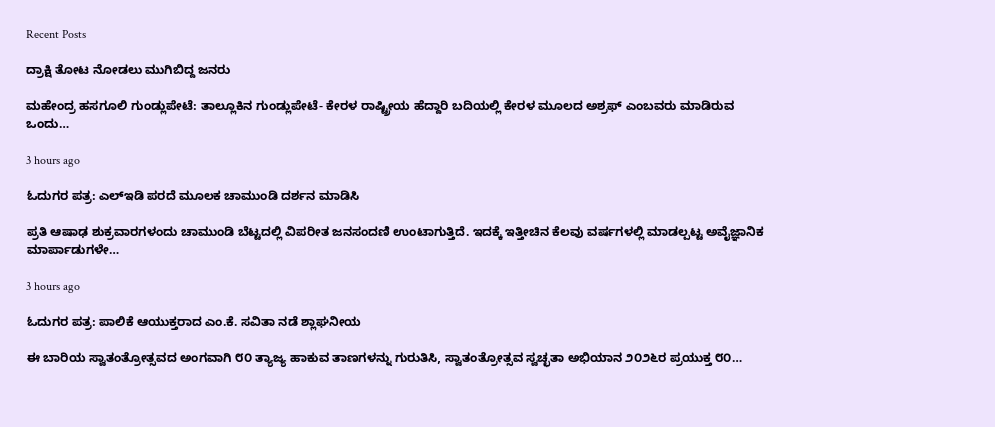Recent Posts

ದ್ರಾಕ್ಷಿ ತೋಟ ನೋಡಲು ಮುಗಿಬಿದ್ದ ಜನರು

ಮಹೇಂದ್ರ ಹಸಗೂಲಿ ಗುಂಡ್ಲುಪೇಟೆ: ತಾಲ್ಲೂಕಿನ ಗುಂಡ್ಲುಪೇಟೆ- ಕೇರಳ ರಾಷ್ಟ್ರೀಯ ಹೆದ್ದಾರಿ ಬದಿಯಲ್ಲಿ ಕೇರಳ ಮೂಲದ ಅಶ್ರಫ್ ಎಂಬವರು ಮಾಡಿರುವ ಒಂದು…

3 hours ago

ಓದುಗರ ಪತ್ರ: ಎಲ್‌ಇಡಿ ಪರದೆ ಮೂಲಕ ಚಾಮುಂಡಿ ದರ್ಶನ ಮಾಡಿಸಿ

ಪ್ರತಿ ಆಷಾಢ ಶುಕ್ರವಾರಗಳಂದು ಚಾಮುಂಡಿ ಬೆಟ್ಟದಲ್ಲಿ ವಿಪರೀತ ಜನಸಂದಣಿ ಉಂಟಾಗುತ್ತಿದೆ. ಇದಕ್ಕೆ ಇತ್ತೀಚಿನ ಕೆಲವು ವರ್ಷಗಳಲ್ಲಿ ಮಾಡಲ್ಪಟ್ಟ ಅವೈಜ್ಞಾನಿಕ ಮಾರ್ಪಾಡುಗಳೇ…

3 hours ago

ಓದುಗರ ಪತ್ರ: ಪಾಲಿಕೆ ಆಯುಕ್ತರಾದ ಎಂ.ಕೆ. ಸವಿತಾ ನಡೆ ಶ್ಲಾಘನೀಯ

ಈ ಬಾರಿಯ ಸ್ವಾತಂತ್ರೋತ್ಸವದ ಅಂಗವಾಗಿ ೮೦ ತ್ಯಾಜ್ಯ ಹಾಕುವ ತಾಣಗಳನ್ನು ಗುರುತಿಸಿ, ಸ್ವಾತಂತ್ರೋತ್ಸವ ಸ್ವಚ್ಛತಾ ಅಭಿಯಾನ ೨೦೨೬ರ ಪ್ರಯುಕ್ತ ೮೦…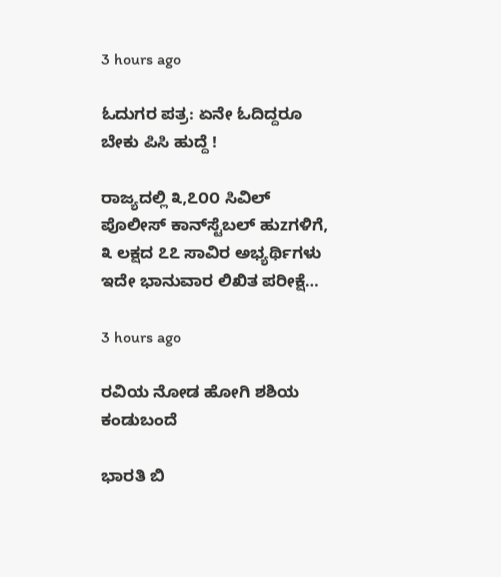3 hours ago

ಓದುಗರ ಪತ್ರ: ಏನೇ ಓದಿದ್ದರೂ ಬೇಕು ಪಿಸಿ ಹುದ್ದೆ !

ರಾಜ್ಯದಲ್ಲಿ ೩,೭೦೦ ಸಿವಿಲ್ ಪೊಲೀಸ್ ಕಾನ್‌ಸ್ಟೆಬಲ್ ಹುzಗಳಿಗೆ, ೩ ಲಕ್ಷದ ೭೭ ಸಾವಿರ ಅಭ್ಯರ್ಥಿಗಳು ಇದೇ ಭಾನುವಾರ ಲಿಖಿತ ಪರೀಕ್ಷೆ…

3 hours ago

ರವಿಯ ನೋಡ ಹೋಗಿ ಶಶಿಯ ಕಂಡುಬಂದೆ

ಭಾರತಿ ಬಿ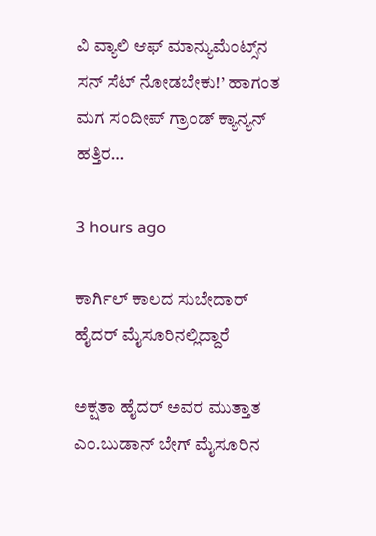ವಿ ವ್ಯಾಲಿ ಆಫ್ ಮಾನ್ಯುಮೆಂಟ್ಸ್‌ನ ಸನ್ ಸೆಟ್ ನೋಡಬೇಕು!’ ಹಾಗಂತ ಮಗ ಸಂದೀಪ್ ಗ್ರಾಂಡ್ ಕ್ಯಾನ್ಯನ್ ಹತ್ತಿರ…

3 hours ago

ಕಾರ್ಗಿಲ್ ಕಾಲದ ಸುಬೇದಾರ್ ಹೈದರ್ ಮೈಸೂರಿನಲ್ಲಿದ್ದಾರೆ

ಅಕ್ಷತಾ ಹೈದರ್ ಅವರ ಮುತ್ತಾತ ಎಂ.ಬುಡಾನ್ ಬೇಗ್ ಮೈಸೂರಿನ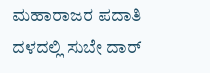ಮಹಾರಾಜರ ಪದಾತಿ ದಳದಲ್ಲಿ ಸುಬೇ ದಾರ್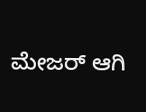ಮೇಜರ್ ಆಗಿ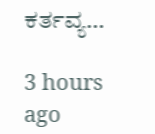ಕರ್ತವ್ಯ…

3 hours ago